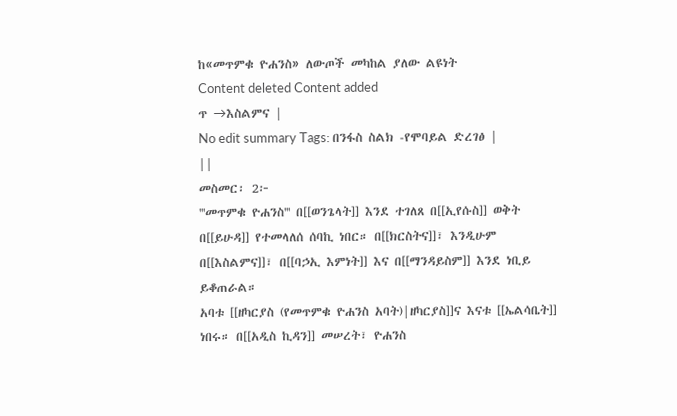ከ«መጥምቁ ዮሐንስ» ለውጦች መካከል ያለው ልዩነት
Content deleted Content added
ጥ →እስልምና |
No edit summary Tags: በንፋስ ስልክ -የሞባይል ድረገፅ |
||
መስመር፡ 2፦
'''መጥምቁ ዮሐንስ''' በ[[ወንጌላት]] እንደ ተገለጸ በ[[ኢየሱስ]] ወቅት በ[[ይሁዳ]] የተመላለሰ ሰባኪ ነበር። በ[[ክርስትና]]፣ እንዲሁም በ[[እስልምና]]፣ በ[[ባኃኢ እምነት]] እና በ[[ማንዳይስም]] እንደ ነቢይ ይቆጠራል።
አባቱ [[ዘካርያስ (የመጥምቁ ዮሐንስ አባት)|ዘካርያስ]]ና እናቱ [[ኤልሳቤት]] ነበሩ። በ[[አዲስ ኪዳን]] መሠረት፣ ዮሐንስ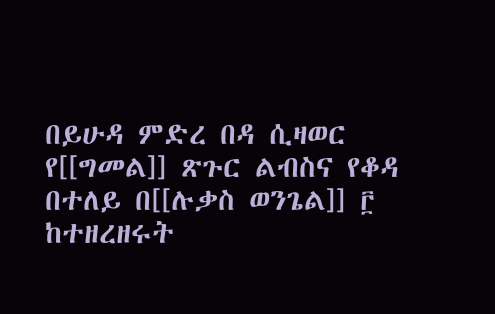በይሁዳ ምድረ በዳ ሲዛወር የ[[ግመል]] ጽጉር ልብስና የቆዳ
በተለይ በ[[ሉቃስ ወንጌል]] ፫ ከተዘረዘሩት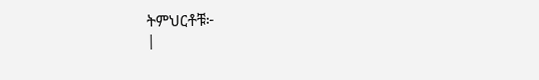ትምህርቶቹ፦
|